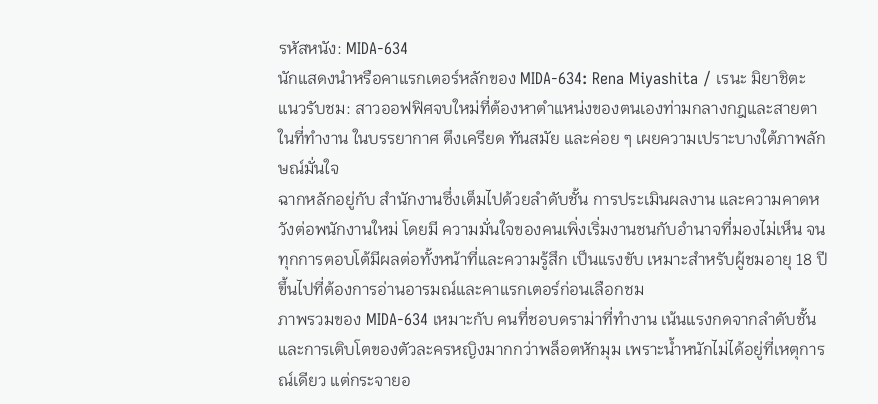รหัสหนัง: MIDA-634
นักแสดงนำหรือคาแรกเตอร์หลักของ MIDA-634: Rena Miyashita / เรนะ มิยาชิตะ
แนวรับชม: สาวออฟฟิศจบใหม่ที่ต้องหาตำแหน่งของตนเองท่ามกลางกฎและสายตาในที่ทำงาน ในบรรยากาศ ตึงเครียด ทันสมัย และค่อย ๆ เผยความเปราะบางใต้ภาพลักษณ์มั่นใจ
ฉากหลักอยู่กับ สำนักงานซึ่งเต็มไปด้วยลำดับชั้น การประเมินผลงาน และความคาดหวังต่อพนักงานใหม่ โดยมี ความมั่นใจของคนเพิ่งเริ่มงานชนกับอำนาจที่มองไม่เห็น จนทุกการตอบโต้มีผลต่อทั้งหน้าที่และความรู้สึก เป็นแรงขับ เหมาะสำหรับผู้ชมอายุ 18 ปีขึ้นไปที่ต้องการอ่านอารมณ์และคาแรกเตอร์ก่อนเลือกชม
ภาพรวมของ MIDA-634 เหมาะกับ คนที่ชอบดราม่าที่ทำงาน เน้นแรงกดจากลำดับชั้นและการเติบโตของตัวละครหญิงมากกว่าพล็อตหักมุม เพราะน้ำหนักไม่ได้อยู่ที่เหตุการณ์เดียว แต่กระจายอ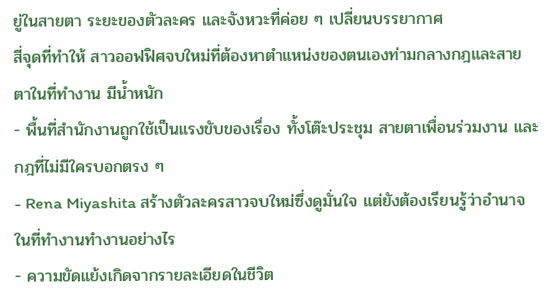ยู่ในสายตา ระยะของตัวละคร และจังหวะที่ค่อย ๆ เปลี่ยนบรรยากาศ
สี่จุดที่ทำให้ สาวออฟฟิศจบใหม่ที่ต้องหาตำแหน่งของตนเองท่ามกลางกฎและสายตาในที่ทำงาน มีน้ำหนัก
- พื้นที่สำนักงานถูกใช้เป็นแรงขับของเรื่อง ทั้งโต๊ะประชุม สายตาเพื่อนร่วมงาน และกฎที่ไม่มีใครบอกตรง ๆ
- Rena Miyashita สร้างตัวละครสาวจบใหม่ซึ่งดูมั่นใจ แต่ยังต้องเรียนรู้ว่าอำนาจในที่ทำงานทำงานอย่างไร
- ความขัดแย้งเกิดจากรายละเอียดในชีวิต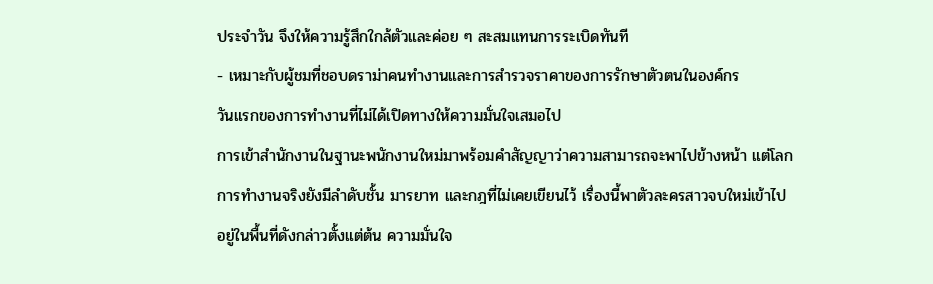ประจำวัน จึงให้ความรู้สึกใกล้ตัวและค่อย ๆ สะสมแทนการระเบิดทันที
- เหมาะกับผู้ชมที่ชอบดราม่าคนทำงานและการสำรวจราคาของการรักษาตัวตนในองค์กร
วันแรกของการทำงานที่ไม่ได้เปิดทางให้ความมั่นใจเสมอไป
การเข้าสำนักงานในฐานะพนักงานใหม่มาพร้อมคำสัญญาว่าความสามารถจะพาไปข้างหน้า แต่โลกการทำงานจริงยังมีลำดับชั้น มารยาท และกฎที่ไม่เคยเขียนไว้ เรื่องนี้พาตัวละครสาวจบใหม่เข้าไปอยู่ในพื้นที่ดังกล่าวตั้งแต่ต้น ความมั่นใจ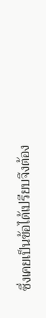ซึ่งเคยเป็นข้อได้เปรียบจึงต้อง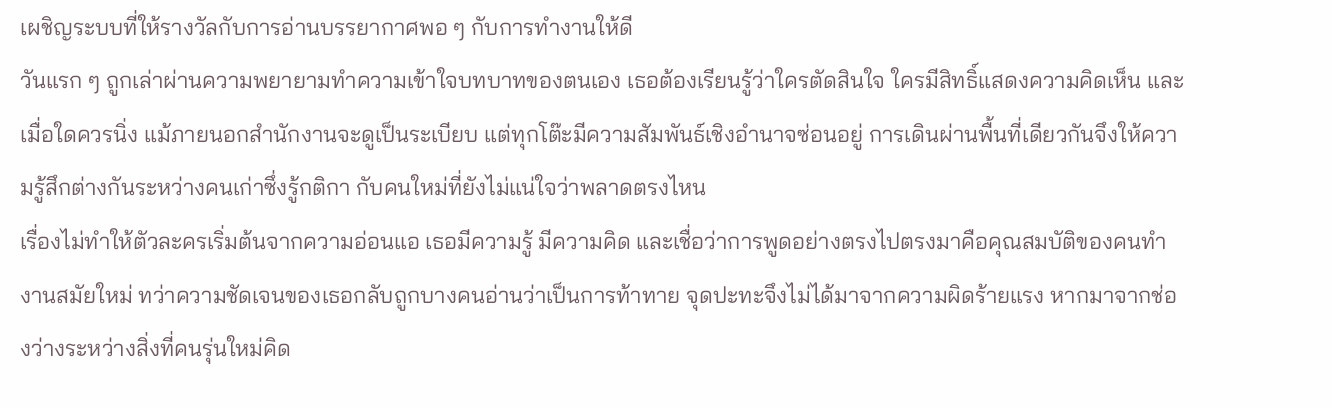เผชิญระบบที่ให้รางวัลกับการอ่านบรรยากาศพอ ๆ กับการทำงานให้ดี
วันแรก ๆ ถูกเล่าผ่านความพยายามทำความเข้าใจบทบาทของตนเอง เธอต้องเรียนรู้ว่าใครตัดสินใจ ใครมีสิทธิ์แสดงความคิดเห็น และเมื่อใดควรนิ่ง แม้ภายนอกสำนักงานจะดูเป็นระเบียบ แต่ทุกโต๊ะมีความสัมพันธ์เชิงอำนาจซ่อนอยู่ การเดินผ่านพื้นที่เดียวกันจึงให้ความรู้สึกต่างกันระหว่างคนเก่าซึ่งรู้กติกา กับคนใหม่ที่ยังไม่แน่ใจว่าพลาดตรงไหน
เรื่องไม่ทำให้ตัวละครเริ่มต้นจากความอ่อนแอ เธอมีความรู้ มีความคิด และเชื่อว่าการพูดอย่างตรงไปตรงมาคือคุณสมบัติของคนทำงานสมัยใหม่ ทว่าความชัดเจนของเธอกลับถูกบางคนอ่านว่าเป็นการท้าทาย จุดปะทะจึงไม่ได้มาจากความผิดร้ายแรง หากมาจากช่องว่างระหว่างสิ่งที่คนรุ่นใหม่คิด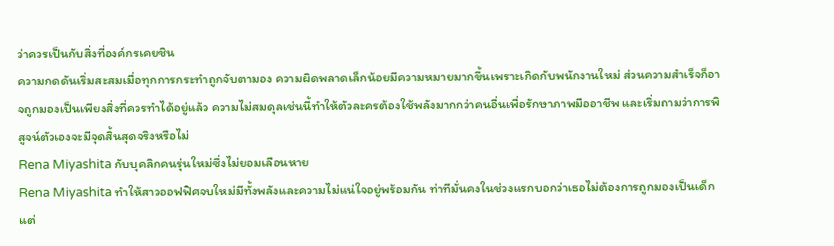ว่าควรเป็นกับสิ่งที่องค์กรเคยชิน
ความกดดันเริ่มสะสมเมื่อทุกการกระทำถูกจับตามอง ความผิดพลาดเล็กน้อยมีความหมายมากขึ้นเพราะเกิดกับพนักงานใหม่ ส่วนความสำเร็จก็อาจถูกมองเป็นเพียงสิ่งที่ควรทำได้อยู่แล้ว ความไม่สมดุลเช่นนี้ทำให้ตัวละครต้องใช้พลังมากกว่าคนอื่นเพื่อรักษาภาพมืออาชีพ และเริ่มถามว่าการพิสูจน์ตัวเองจะมีจุดสิ้นสุดจริงหรือไม่
Rena Miyashita กับบุคลิกคนรุ่นใหม่ซึ่งไม่ยอมเลือนหาย
Rena Miyashita ทำให้สาวออฟฟิศจบใหม่มีทั้งพลังและความไม่แน่ใจอยู่พร้อมกัน ท่าทีมั่นคงในช่วงแรกบอกว่าเธอไม่ต้องการถูกมองเป็นเด็ก แต่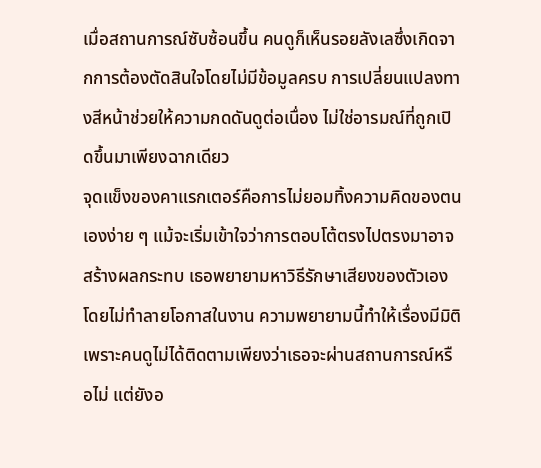เมื่อสถานการณ์ซับซ้อนขึ้น คนดูก็เห็นรอยลังเลซึ่งเกิดจากการต้องตัดสินใจโดยไม่มีข้อมูลครบ การเปลี่ยนแปลงทางสีหน้าช่วยให้ความกดดันดูต่อเนื่อง ไม่ใช่อารมณ์ที่ถูกเปิดขึ้นมาเพียงฉากเดียว
จุดแข็งของคาแรกเตอร์คือการไม่ยอมทิ้งความคิดของตนเองง่าย ๆ แม้จะเริ่มเข้าใจว่าการตอบโต้ตรงไปตรงมาอาจสร้างผลกระทบ เธอพยายามหาวิธีรักษาเสียงของตัวเองโดยไม่ทำลายโอกาสในงาน ความพยายามนี้ทำให้เรื่องมีมิติ เพราะคนดูไม่ได้ติดตามเพียงว่าเธอจะผ่านสถานการณ์หรือไม่ แต่ยังอ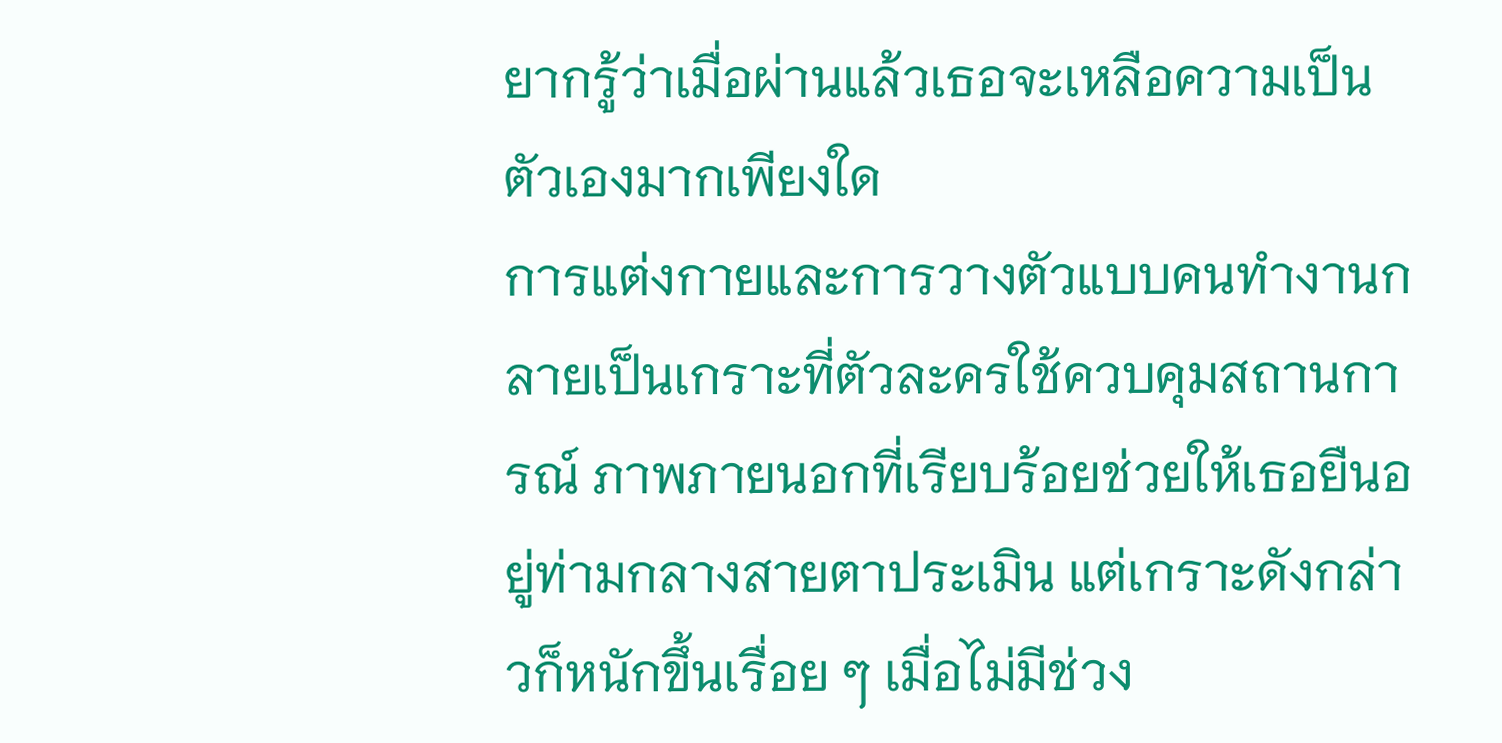ยากรู้ว่าเมื่อผ่านแล้วเธอจะเหลือความเป็นตัวเองมากเพียงใด
การแต่งกายและการวางตัวแบบคนทำงานกลายเป็นเกราะที่ตัวละครใช้ควบคุมสถานการณ์ ภาพภายนอกที่เรียบร้อยช่วยให้เธอยืนอยู่ท่ามกลางสายตาประเมิน แต่เกราะดังกล่าวก็หนักขึ้นเรื่อย ๆ เมื่อไม่มีช่วง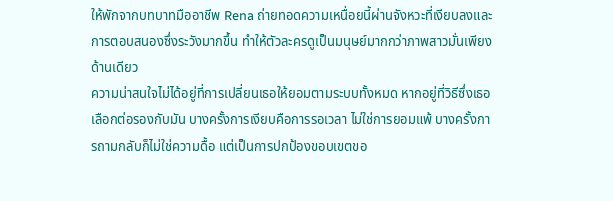ให้พักจากบทบาทมืออาชีพ Rena ถ่ายทอดความเหนื่อยนี้ผ่านจังหวะที่เงียบลงและการตอบสนองซึ่งระวังมากขึ้น ทำให้ตัวละครดูเป็นมนุษย์มากกว่าภาพสาวมั่นเพียงด้านเดียว
ความน่าสนใจไม่ได้อยู่ที่การเปลี่ยนเธอให้ยอมตามระบบทั้งหมด หากอยู่ที่วิธีซึ่งเธอเลือกต่อรองกับมัน บางครั้งการเงียบคือการรอเวลา ไม่ใช่การยอมแพ้ บางครั้งการถามกลับก็ไม่ใช่ความดื้อ แต่เป็นการปกป้องขอบเขตขอ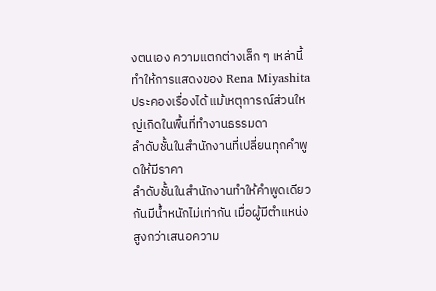งตนเอง ความแตกต่างเล็ก ๆ เหล่านี้ทำให้การแสดงของ Rena Miyashita ประคองเรื่องได้ แม้เหตุการณ์ส่วนใหญ่เกิดในพื้นที่ทำงานธรรมดา
ลำดับชั้นในสำนักงานที่เปลี่ยนทุกคำพูดให้มีราคา
ลำดับชั้นในสำนักงานทำให้คำพูดเดียวกันมีน้ำหนักไม่เท่ากัน เมื่อผู้มีตำแหน่งสูงกว่าเสนอความ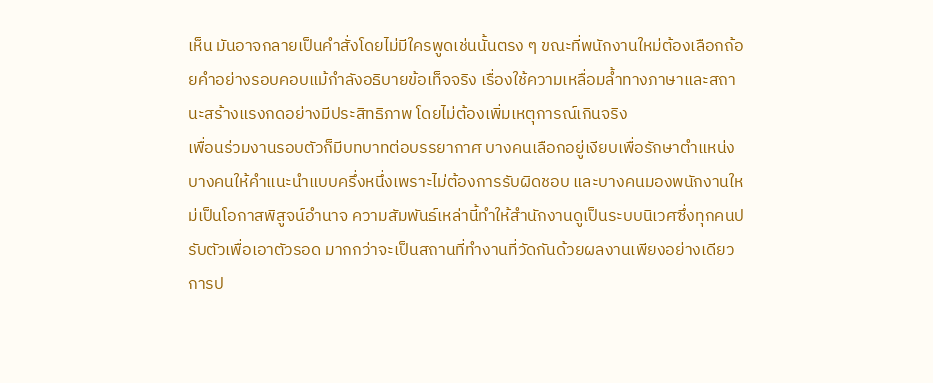เห็น มันอาจกลายเป็นคำสั่งโดยไม่มีใครพูดเช่นนั้นตรง ๆ ขณะที่พนักงานใหม่ต้องเลือกถ้อยคำอย่างรอบคอบแม้กำลังอธิบายข้อเท็จจริง เรื่องใช้ความเหลื่อมล้ำทางภาษาและสถานะสร้างแรงกดอย่างมีประสิทธิภาพ โดยไม่ต้องเพิ่มเหตุการณ์เกินจริง
เพื่อนร่วมงานรอบตัวก็มีบทบาทต่อบรรยากาศ บางคนเลือกอยู่เงียบเพื่อรักษาตำแหน่ง บางคนให้คำแนะนำแบบครึ่งหนึ่งเพราะไม่ต้องการรับผิดชอบ และบางคนมองพนักงานใหม่เป็นโอกาสพิสูจน์อำนาจ ความสัมพันธ์เหล่านี้ทำให้สำนักงานดูเป็นระบบนิเวศซึ่งทุกคนปรับตัวเพื่อเอาตัวรอด มากกว่าจะเป็นสถานที่ทำงานที่วัดกันด้วยผลงานเพียงอย่างเดียว
การป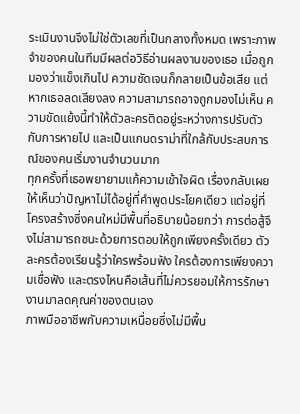ระเมินงานจึงไม่ใช่ตัวเลขที่เป็นกลางทั้งหมด เพราะภาพจำของคนในทีมมีผลต่อวิธีอ่านผลงานของเธอ เมื่อถูกมองว่าแข็งเกินไป ความชัดเจนก็กลายเป็นข้อเสีย แต่หากเธอลดเสียงลง ความสามารถอาจถูกมองไม่เห็น ความขัดแย้งนี้ทำให้ตัวละครติดอยู่ระหว่างการปรับตัวกับการหายไป และเป็นแกนดราม่าที่ใกล้กับประสบการณ์ของคนเริ่มงานจำนวนมาก
ทุกครั้งที่เธอพยายามแก้ความเข้าใจผิด เรื่องกลับเผยให้เห็นว่าปัญหาไม่ได้อยู่ที่คำพูดประโยคเดียว แต่อยู่ที่โครงสร้างซึ่งคนใหม่มีพื้นที่อธิบายน้อยกว่า การต่อสู้จึงไม่สามารถชนะด้วยการตอบให้ถูกเพียงครั้งเดียว ตัวละครต้องเรียนรู้ว่าใครพร้อมฟัง ใครต้องการเพียงความเชื่อฟัง และตรงไหนคือเส้นที่ไม่ควรยอมให้การรักษางานมาลดคุณค่าของตนเอง
ภาพมืออาชีพกับความเหนื่อยซึ่งไม่มีพื้น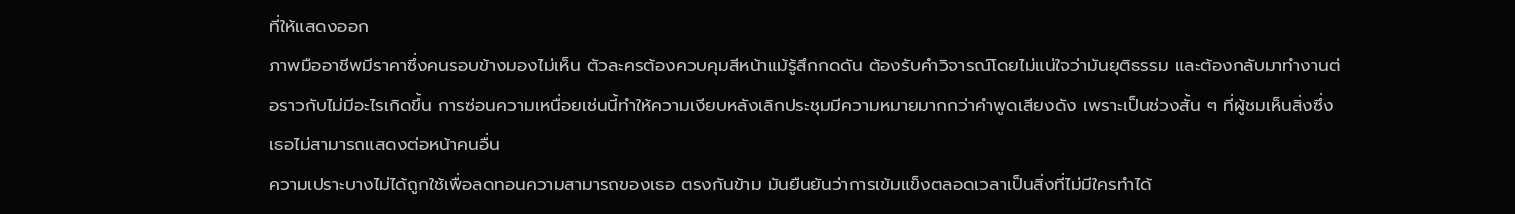ที่ให้แสดงออก
ภาพมืออาชีพมีราคาซึ่งคนรอบข้างมองไม่เห็น ตัวละครต้องควบคุมสีหน้าแม้รู้สึกกดดัน ต้องรับคำวิจารณ์โดยไม่แน่ใจว่ามันยุติธรรม และต้องกลับมาทำงานต่อราวกับไม่มีอะไรเกิดขึ้น การซ่อนความเหนื่อยเช่นนี้ทำให้ความเงียบหลังเลิกประชุมมีความหมายมากกว่าคำพูดเสียงดัง เพราะเป็นช่วงสั้น ๆ ที่ผู้ชมเห็นสิ่งซึ่งเธอไม่สามารถแสดงต่อหน้าคนอื่น
ความเปราะบางไม่ได้ถูกใช้เพื่อลดทอนความสามารถของเธอ ตรงกันข้าม มันยืนยันว่าการเข้มแข็งตลอดเวลาเป็นสิ่งที่ไม่มีใครทำได้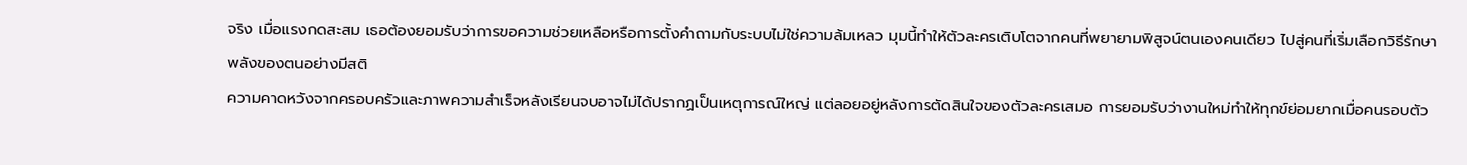จริง เมื่อแรงกดสะสม เธอต้องยอมรับว่าการขอความช่วยเหลือหรือการตั้งคำถามกับระบบไม่ใช่ความล้มเหลว มุมนี้ทำให้ตัวละครเติบโตจากคนที่พยายามพิสูจน์ตนเองคนเดียว ไปสู่คนที่เริ่มเลือกวิธีรักษาพลังของตนอย่างมีสติ
ความคาดหวังจากครอบครัวและภาพความสำเร็จหลังเรียนจบอาจไม่ได้ปรากฏเป็นเหตุการณ์ใหญ่ แต่ลอยอยู่หลังการตัดสินใจของตัวละครเสมอ การยอมรับว่างานใหม่ทำให้ทุกข์ย่อมยากเมื่อคนรอบตัว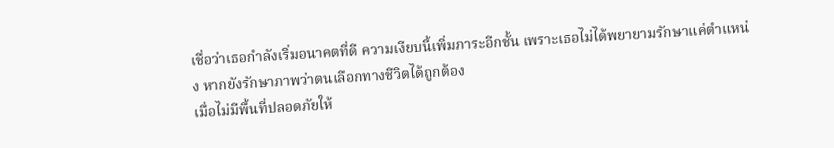เชื่อว่าเธอกำลังเริ่มอนาคตที่ดี ความเงียบนี้เพิ่มภาระอีกชั้น เพราะเธอไม่ได้พยายามรักษาแค่ตำแหน่ง หากยังรักษาภาพว่าตนเลือกทางชีวิตได้ถูกต้อง
เมื่อไม่มีพื้นที่ปลอดภัยให้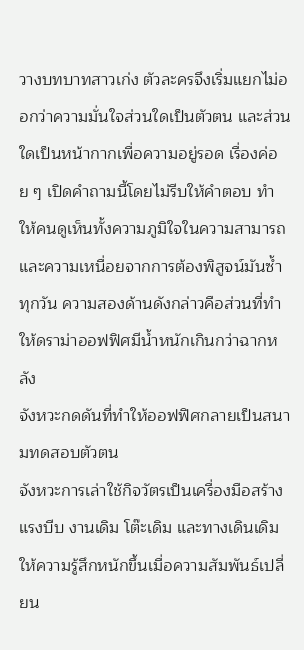วางบทบาทสาวเก่ง ตัวละครจึงเริ่มแยกไม่ออกว่าความมั่นใจส่วนใดเป็นตัวตน และส่วนใดเป็นหน้ากากเพื่อความอยู่รอด เรื่องค่อย ๆ เปิดคำถามนี้โดยไม่รีบให้คำตอบ ทำให้คนดูเห็นทั้งความภูมิใจในความสามารถและความเหนื่อยจากการต้องพิสูจน์มันซ้ำทุกวัน ความสองด้านดังกล่าวคือส่วนที่ทำให้ดราม่าออฟฟิศมีน้ำหนักเกินกว่าฉากหลัง
จังหวะกดดันที่ทำให้ออฟฟิศกลายเป็นสนามทดสอบตัวตน
จังหวะการเล่าใช้กิจวัตรเป็นเครื่องมือสร้างแรงบีบ งานเดิม โต๊ะเดิม และทางเดินเดิมให้ความรู้สึกหนักขึ้นเมื่อความสัมพันธ์เปลี่ยน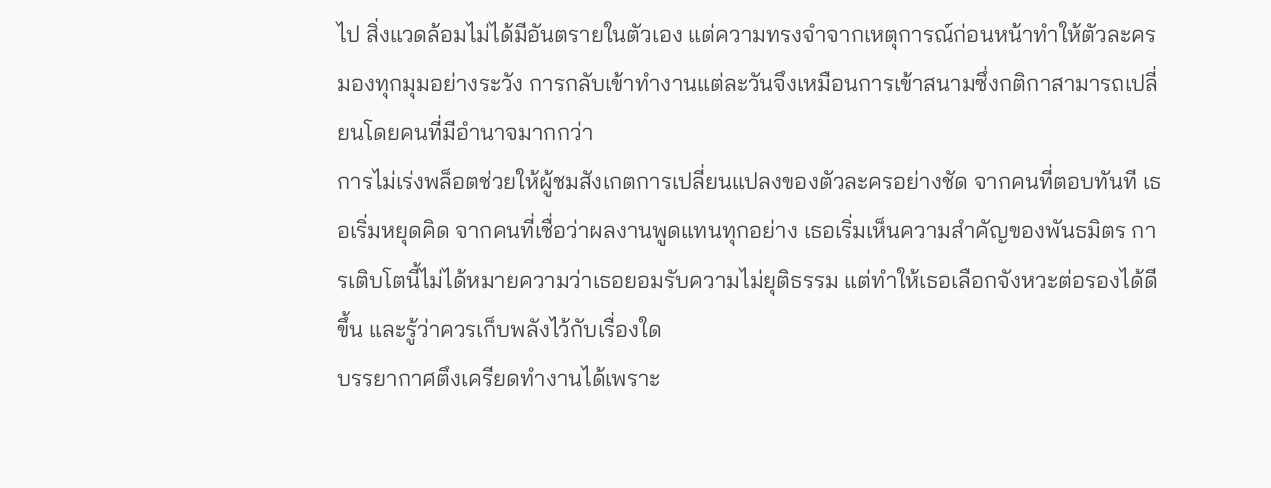ไป สิ่งแวดล้อมไม่ได้มีอันตรายในตัวเอง แต่ความทรงจำจากเหตุการณ์ก่อนหน้าทำให้ตัวละครมองทุกมุมอย่างระวัง การกลับเข้าทำงานแต่ละวันจึงเหมือนการเข้าสนามซึ่งกติกาสามารถเปลี่ยนโดยคนที่มีอำนาจมากกว่า
การไม่เร่งพล็อตช่วยให้ผู้ชมสังเกตการเปลี่ยนแปลงของตัวละครอย่างชัด จากคนที่ตอบทันที เธอเริ่มหยุดคิด จากคนที่เชื่อว่าผลงานพูดแทนทุกอย่าง เธอเริ่มเห็นความสำคัญของพันธมิตร การเติบโตนี้ไม่ได้หมายความว่าเธอยอมรับความไม่ยุติธรรม แต่ทำให้เธอเลือกจังหวะต่อรองได้ดีขึ้น และรู้ว่าควรเก็บพลังไว้กับเรื่องใด
บรรยากาศตึงเครียดทำงานได้เพราะ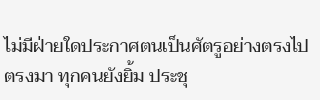ไม่มีฝ่ายใดประกาศตนเป็นศัตรูอย่างตรงไปตรงมา ทุกคนยังยิ้ม ประชุ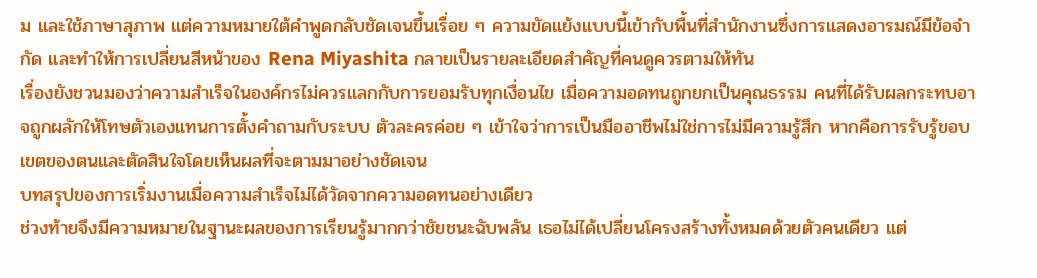ม และใช้ภาษาสุภาพ แต่ความหมายใต้คำพูดกลับชัดเจนขึ้นเรื่อย ๆ ความขัดแย้งแบบนี้เข้ากับพื้นที่สำนักงานซึ่งการแสดงอารมณ์มีข้อจำกัด และทำให้การเปลี่ยนสีหน้าของ Rena Miyashita กลายเป็นรายละเอียดสำคัญที่คนดูควรตามให้ทัน
เรื่องยังชวนมองว่าความสำเร็จในองค์กรไม่ควรแลกกับการยอมรับทุกเงื่อนไข เมื่อความอดทนถูกยกเป็นคุณธรรม คนที่ได้รับผลกระทบอาจถูกผลักให้โทษตัวเองแทนการตั้งคำถามกับระบบ ตัวละครค่อย ๆ เข้าใจว่าการเป็นมืออาชีพไม่ใช่การไม่มีความรู้สึก หากคือการรับรู้ขอบเขตของตนและตัดสินใจโดยเห็นผลที่จะตามมาอย่างชัดเจน
บทสรุปของการเริ่มงานเมื่อความสำเร็จไม่ได้วัดจากความอดทนอย่างเดียว
ช่วงท้ายจึงมีความหมายในฐานะผลของการเรียนรู้มากกว่าชัยชนะฉับพลัน เธอไม่ได้เปลี่ยนโครงสร้างทั้งหมดด้วยตัวคนเดียว แต่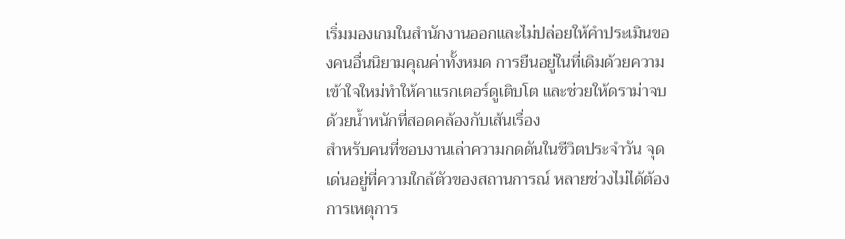เริ่มมองเกมในสำนักงานออกและไม่ปล่อยให้คำประเมินของคนอื่นนิยามคุณค่าทั้งหมด การยืนอยู่ในที่เดิมด้วยความเข้าใจใหม่ทำให้คาแรกเตอร์ดูเติบโต และช่วยให้ดราม่าจบด้วยน้ำหนักที่สอดคล้องกับเส้นเรื่อง
สำหรับคนที่ชอบงานเล่าความกดดันในชีวิตประจำวัน จุดเด่นอยู่ที่ความใกล้ตัวของสถานการณ์ หลายช่วงไม่ได้ต้องการเหตุการ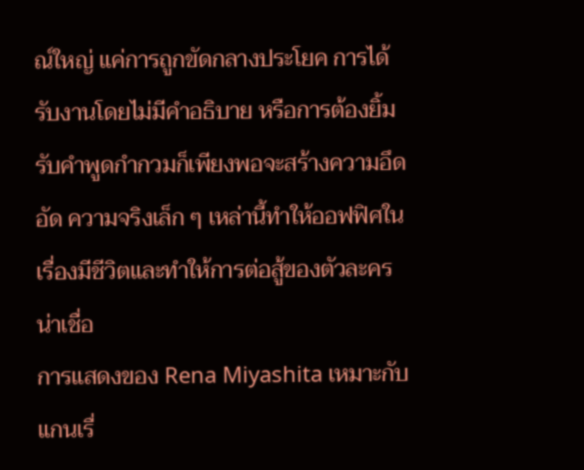ณ์ใหญ่ แค่การถูกขัดกลางประโยค การได้รับงานโดยไม่มีคำอธิบาย หรือการต้องยิ้มรับคำพูดกำกวมก็เพียงพอจะสร้างความอึดอัด ความจริงเล็ก ๆ เหล่านี้ทำให้ออฟฟิศในเรื่องมีชีวิตและทำให้การต่อสู้ของตัวละครน่าเชื่อ
การแสดงของ Rena Miyashita เหมาะกับแกนเรื่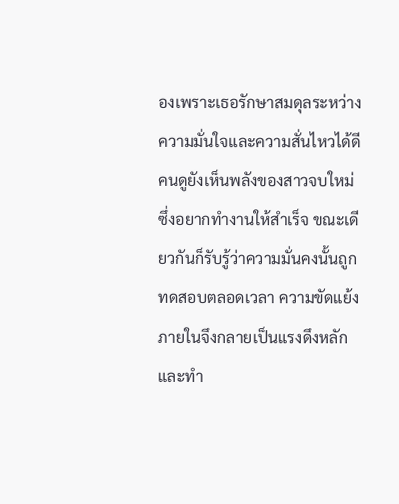องเพราะเธอรักษาสมดุลระหว่างความมั่นใจและความสั่นไหวได้ดี คนดูยังเห็นพลังของสาวจบใหม่ซึ่งอยากทำงานให้สำเร็จ ขณะเดียวกันก็รับรู้ว่าความมั่นคงนั้นถูกทดสอบตลอดเวลา ความขัดแย้งภายในจึงกลายเป็นแรงดึงหลัก และทำ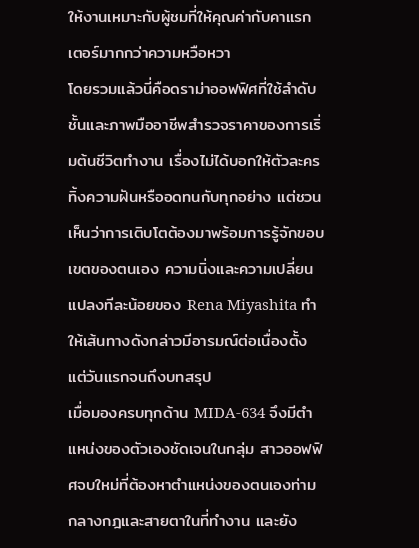ให้งานเหมาะกับผู้ชมที่ให้คุณค่ากับคาแรกเตอร์มากกว่าความหวือหวา
โดยรวมแล้วนี่คือดราม่าออฟฟิศที่ใช้ลำดับชั้นและภาพมืออาชีพสำรวจราคาของการเริ่มต้นชีวิตทำงาน เรื่องไม่ได้บอกให้ตัวละครทิ้งความฝันหรืออดทนกับทุกอย่าง แต่ชวนเห็นว่าการเติบโตต้องมาพร้อมการรู้จักขอบเขตของตนเอง ความนิ่งและความเปลี่ยนแปลงทีละน้อยของ Rena Miyashita ทำให้เส้นทางดังกล่าวมีอารมณ์ต่อเนื่องตั้งแต่วันแรกจนถึงบทสรุป
เมื่อมองครบทุกด้าน MIDA-634 จึงมีตำแหน่งของตัวเองชัดเจนในกลุ่ม สาวออฟฟิศจบใหม่ที่ต้องหาตำแหน่งของตนเองท่ามกลางกฎและสายตาในที่ทำงาน และยัง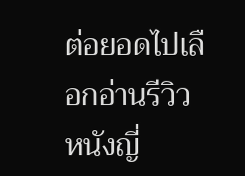ต่อยอดไปเลือกอ่านรีวิวหนังญี่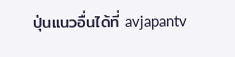ปุ่นแนวอื่นได้ที่ avjapantv